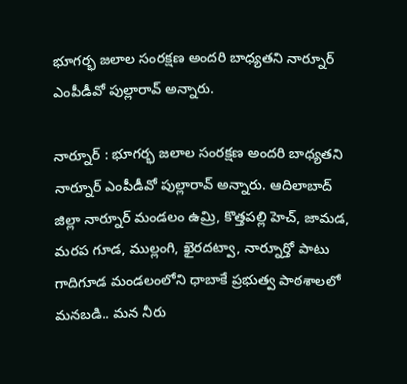భూగర్భ జలాల సంరక్షణ అందరి బాధ్యతని నార్నూర్ ఎంపీడీవో పుల్లారావ్ అన్నారు.

నార్నూర్ : భూగర్భ జలాల సంరక్షణ అందరి బాధ్యతని నార్నూర్ ఎంపీడీవో పుల్లారావ్ అన్నారు. ఆదిలాబాద్ జిల్లా నార్నూర్ మండలం ఉమ్రి, కొత్తపల్లి హెచ్, జామడ, మరప గూడ, ముల్లంగి, ఖైరదట్వా, నార్నూర్తో పాటు గాదిగూడ మండలంలోని ధాబాకే ప్రభుత్వ పాఠశాలలో మనబడి.. మన నీరు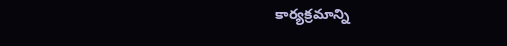కార్యక్రమాన్ని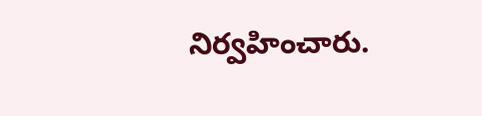నిర్వహించారు.